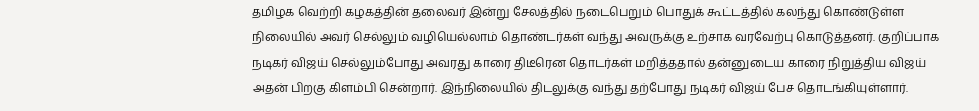தமிழக வெற்றி கழகத்தின் தலைவர் இன்று சேலத்தில் நடைபெறும் பொதுக் கூட்டத்தில் கலந்து கொண்டுள்ள நிலையில் அவர் செல்லும் வழியெல்லாம் தொண்டர்கள் வந்து அவருக்கு உற்சாக வரவேற்பு கொடுத்தனர். குறிப்பாக நடிகர் விஜய் செல்லும்போது அவரது காரை திடீரென தொடர்கள் மறித்ததால் தன்னுடைய காரை நிறுத்திய விஜய் அதன் பிறகு கிளம்பி சென்றார். இந்நிலையில் திடலுக்கு வந்து தற்போது நடிகர் விஜய் பேச தொடங்கியுள்ளார்.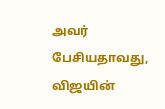அவர் பேசியதாவது, விஜயின்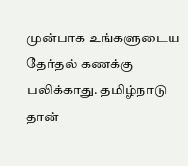முன்பாக உங்களுடைய தேர்தல் கணக்கு பலிக்காது. தமிழ்நாடு தான்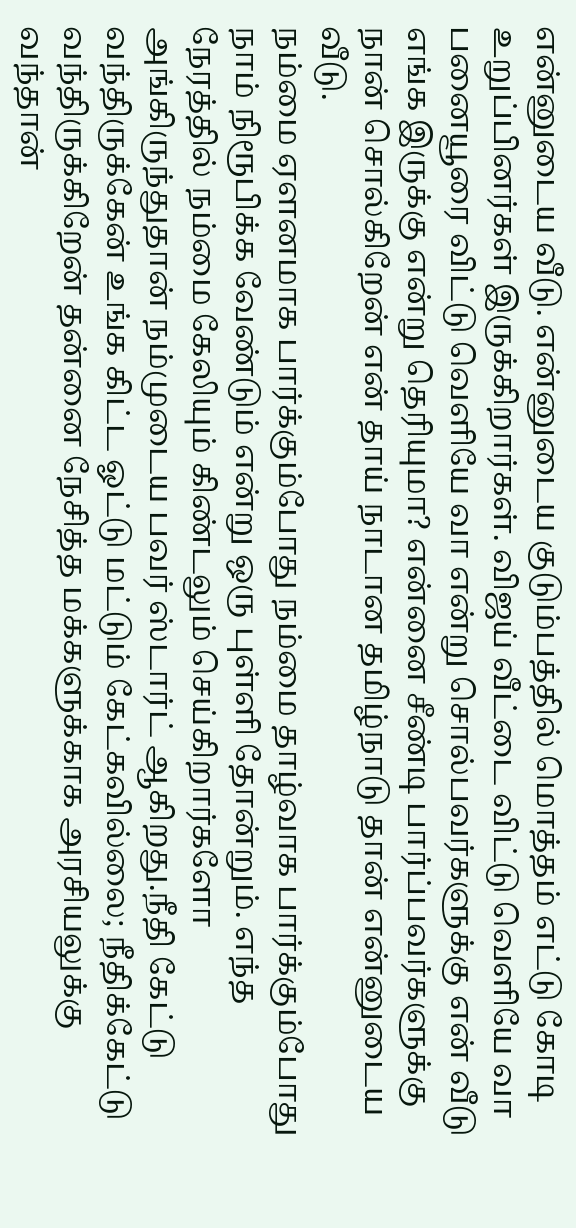என்னுடைய வீடு. என்னுடைய குடும்பத்தில் மொத்தம் எட்டு கோடி உறுப்பினர்கள் இருக்கிறார்கள். விஜய் வீட்டை விட்டு வெளியே வா பனையூரை விட்டு வெளியே வா என்று சொல்பவர்களுக்கு என் வீடு எங்க இருக்கு என்று தெரியுமா? என்னை சீண்டி பார்ப்பவர்களுக்கு நான் சொல்கிறேன் என் தாய் நாடான தமிழ்நாடு தான் என்னுடைய வீடு.
நம்மை ஏளனமாக பார்க்கும்போது நம்மை தாழ்வாக பார்க்கும்போது நாம் நிரூபிக்க வேண்டும் என்று ஒரு புள்ளி தோன்றும். எந்த நேரத்தில் நம்மை கேலியும் கிண்டலும் செய்கிறார்களோ அங்கிருந்துதான் நம்முடைய பவர் ஸ்டார்ட் ஆகிறது.நீதி கேட்டு வந்திருக்கேன் உங்க கிட்ட ஓட்டு மட்டும் கேட்கவில்லை; நீதிக்கேட்டு வந்திருக்கிறேன் தன்னை நேசித்த மக்களுக்காக அரசியலுக்கு வந்தான்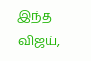இந்த விஜய்,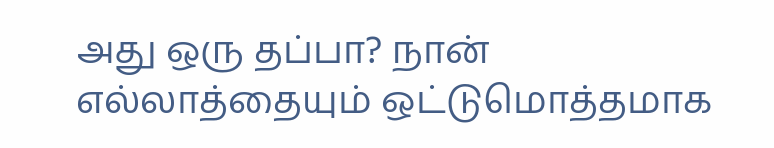அது ஒரு தப்பா? நான் எல்லாத்தையும் ஒட்டுமொத்தமாக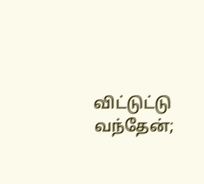விட்டுட்டு வந்தேன்;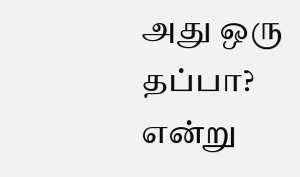அது ஒரு தப்பா? என்று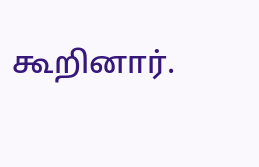கூறினார்.